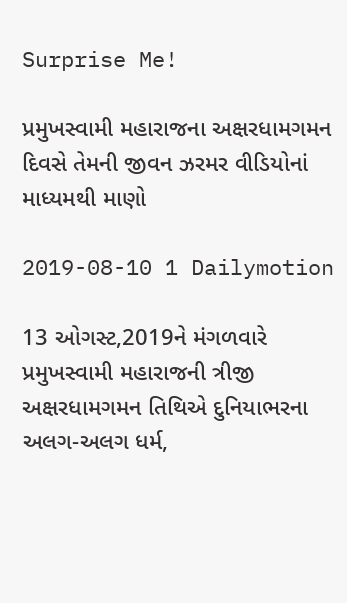Surprise Me!

પ્રમુખસ્વામી મહારાજના અક્ષરધામગમન દિવસે તેમની જીવન ઝરમર વીડિયોનાં માધ્યમથી માણો

2019-08-10 1 Dailymotion

13 ઓગસ્ટ,2019ને મંગળવારે પ્રમુખસ્વામી મહારાજની ત્રીજી અક્ષરધામગમન તિથિએ દુનિયાભરના અલગ-અલગ ધર્મ,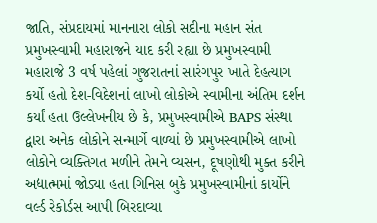જાતિ, સંપ્રદાયમાં માનનારા લોકો સદીના મહાન સંત પ્રમુખસ્વામી મહારાજને યાદ કરી રહ્યા છે પ્રમુખસ્વામી મહારાજે 3 વર્ષ પહેલાં ગુજરાતનાં સારંગપુર ખાતે દેહત્યાગ કર્યો હતો દેશ-વિદેશનાં લાખો લોકોએ સ્વામીના અંતિમ દર્શન કર્યાં હતા ઉલ્લેખનીય છે કે, પ્રમુખસ્વામીએ BAPS સંસ્થા દ્વારા અનેક લોકોને સન્માર્ગે વાળ્યાં છે પ્રમુખસ્વામીએ લાખો લોકોને વ્યક્તિગત મળીને તેમને વ્યસન, દૂષણોથી મુક્ત કરીને અદ્યાત્મમાં જોડ્યા હતા ગિનિસ બુકે પ્રમુખસ્વામીનાં કાર્યોને વર્લ્ડ રેકોર્ડસ આપી બિરદાવ્યા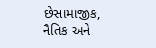છેસામાજીક, નૈતિક અને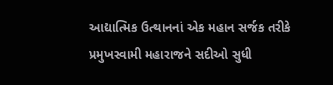આદ્યાત્મિક ઉત્થાનનાં એક મહાન સર્જક તરીકે પ્રમુખસ્વામી મહારાજને સદીઓ સુધી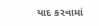યાદ કરવામાં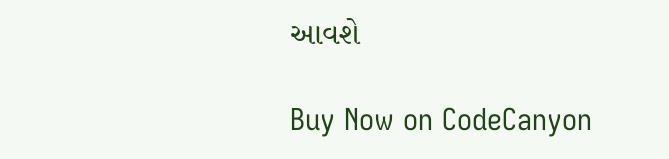આવશે

Buy Now on CodeCanyon